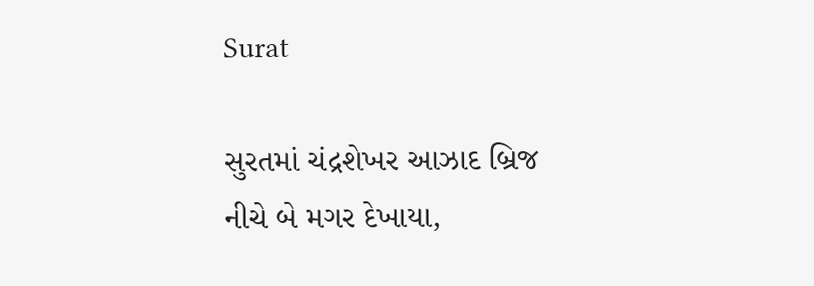Surat

સુરતમાં ચંદ્રશેખર આઝાદ બ્રિજ નીચે બે મગર દેખાયા,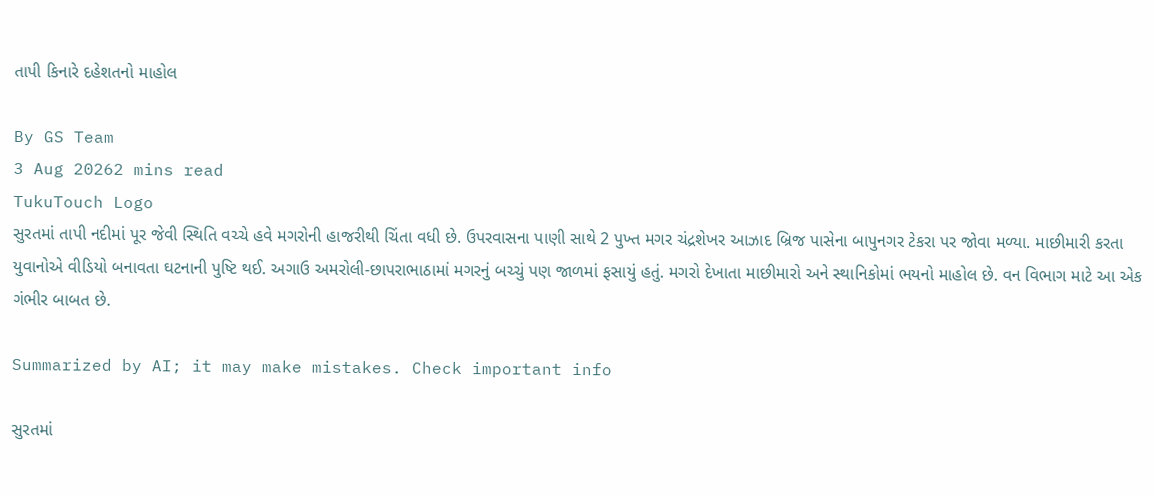તાપી કિનારે દહેશતનો માહોલ

By GS Team
3 Aug 20262 mins read
TukuTouch Logo
સુરતમાં તાપી નદીમાં પૂર જેવી સ્થિતિ વચ્ચે હવે મગરોની હાજરીથી ચિંતા વધી છે. ઉપરવાસના પાણી સાથે 2 પુખ્ત મગર ચંદ્રશેખર આઝાદ બ્રિજ પાસેના બાપુનગર ટેકરા પર જોવા મળ્યા. માછીમારી કરતા યુવાનોએ વીડિયો બનાવતા ઘટનાની પુષ્ટિ થઈ. અગાઉ અમરોલી-છાપરાભાઠામાં મગરનું બચ્ચું પણ જાળમાં ફસાયું હતું. મગરો દેખાતા માછીમારો અને સ્થાનિકોમાં ભયનો માહોલ છે. વન વિભાગ માટે આ એક ગંભીર બાબત છે.

Summarized by AI; it may make mistakes. Check important info

સુરતમાં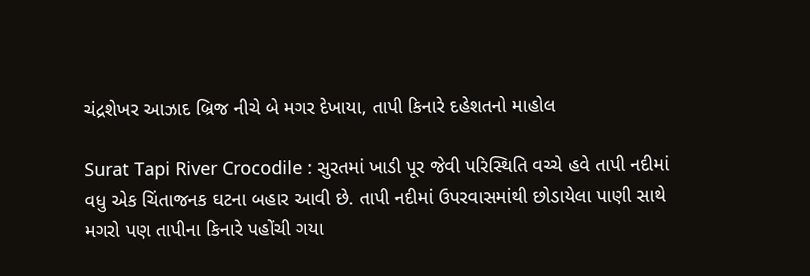ચંદ્રશેખર આઝાદ બ્રિજ નીચે બે મગર દેખાયા, તાપી કિનારે દહેશતનો માહોલ

Surat Tapi River Crocodile : સુરતમાં ખાડી પૂર જેવી પરિસ્થિતિ વચ્ચે હવે તાપી નદીમાં વધુ એક ચિંતાજનક ઘટના બહાર આવી છે. તાપી નદીમાં ઉપરવાસમાંથી છોડાયેલા પાણી સાથે મગરો પણ તાપીના કિનારે પહોંચી ગયા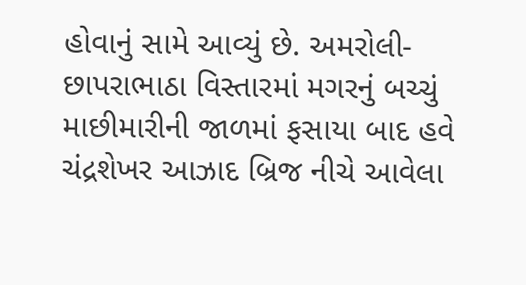હોવાનું સામે આવ્યું છે. અમરોલી-છાપરાભાઠા વિસ્તારમાં મગરનું બચ્ચું માછીમારીની જાળમાં ફસાયા બાદ હવે ચંદ્રશેખર આઝાદ બ્રિજ નીચે આવેલા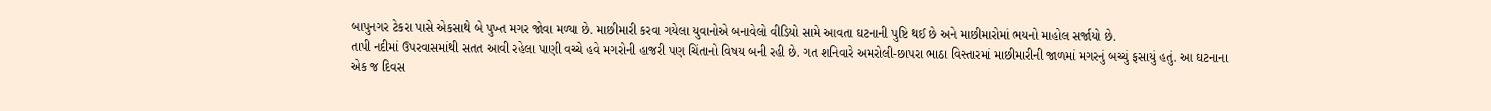બાપુનગર ટેકરા પાસે એકસાથે બે પુખ્ત મગર જોવા મળ્યા છે. માછીમારી કરવા ગયેલા યુવાનોએ બનાવેલો વીડિયો સામે આવતા ઘટનાની પુષ્ટિ થઈ છે અને માછીમારોમાં ભયનો માહોલ સર્જાયો છે.
તાપી નદીમાં ઉપરવાસમાંથી સતત આવી રહેલા પાણી વચ્ચે હવે મગરોની હાજરી પણ ચિંતાનો વિષય બની રહી છે. ગત શનિવારે અમરોલી-છાપરા ભાઠા વિસ્તારમાં માછીમારીની જાળમાં મગરનું બચ્ચું ફસાયું હતું. આ ઘટનાના એક જ દિવસ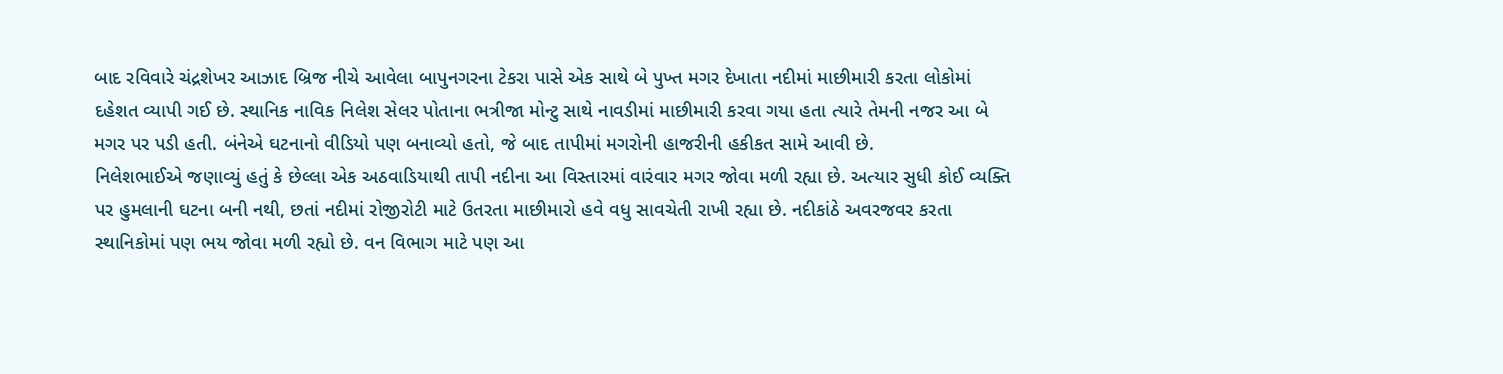બાદ રવિવારે ચંદ્રશેખર આઝાદ બ્રિજ નીચે આવેલા બાપુનગરના ટેકરા પાસે એક સાથે બે પુખ્ત મગર દેખાતા નદીમાં માછીમારી કરતા લોકોમાં દહેશત વ્યાપી ગઈ છે. સ્થાનિક નાવિક નિલેશ સેલર પોતાના ભત્રીજા મોન્ટુ સાથે નાવડીમાં માછીમારી કરવા ગયા હતા ત્યારે તેમની નજર આ બે મગર પર પડી હતી. બંનેએ ઘટનાનો વીડિયો પણ બનાવ્યો હતો, જે બાદ તાપીમાં મગરોની હાજરીની હકીકત સામે આવી છે.
નિલેશભાઈએ જણાવ્યું હતું કે છેલ્લા એક અઠવાડિયાથી તાપી નદીના આ વિસ્તારમાં વારંવાર મગર જોવા મળી રહ્યા છે. અત્યાર સુધી કોઈ વ્યક્તિ પર હુમલાની ઘટના બની નથી, છતાં નદીમાં રોજીરોટી માટે ઉતરતા માછીમારો હવે વધુ સાવચેતી રાખી રહ્યા છે. નદીકાંઠે અવરજવર કરતા સ્થાનિકોમાં પણ ભય જોવા મળી રહ્યો છે. વન વિભાગ માટે પણ આ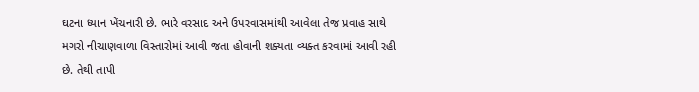ઘટના ધ્યાન ખેંચનારી છે. ભારે વરસાદ અને ઉપરવાસમાંથી આવેલા તેજ પ્રવાહ સાથે મગરો નીચાણવાળા વિસ્તારોમાં આવી જતા હોવાની શક્યતા વ્યક્ત કરવામાં આવી રહી છે. તેથી તાપી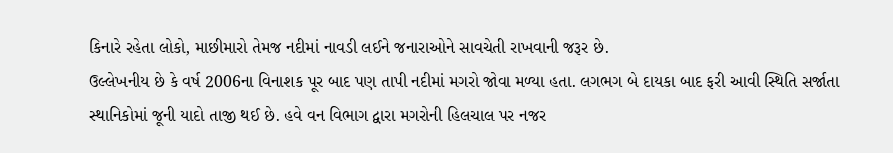કિનારે રહેતા લોકો, માછીમારો તેમજ નદીમાં નાવડી લઈને જનારાઓને સાવચેતી રાખવાની જરૂર છે.
ઉલ્લેખનીય છે કે વર્ષ 2006ના વિનાશક પૂર બાદ પણ તાપી નદીમાં મગરો જોવા મળ્યા હતા. લગભગ બે દાયકા બાદ ફરી આવી સ્થિતિ સર્જાતા સ્થાનિકોમાં જૂની યાદો તાજી થઈ છે. હવે વન વિભાગ દ્વારા મગરોની હિલચાલ પર નજર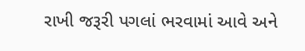રાખી જરૂરી પગલાં ભરવામાં આવે અને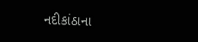નદીકાંઠાના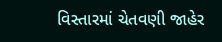વિસ્તારમાં ચેતવણી જાહેર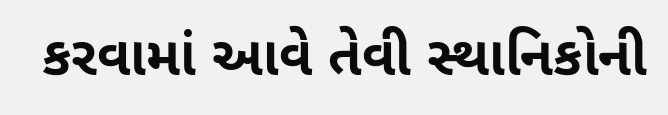કરવામાં આવે તેવી સ્થાનિકોની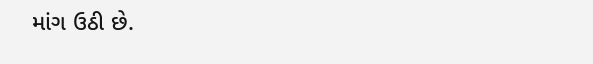માંગ ઉઠી છે.